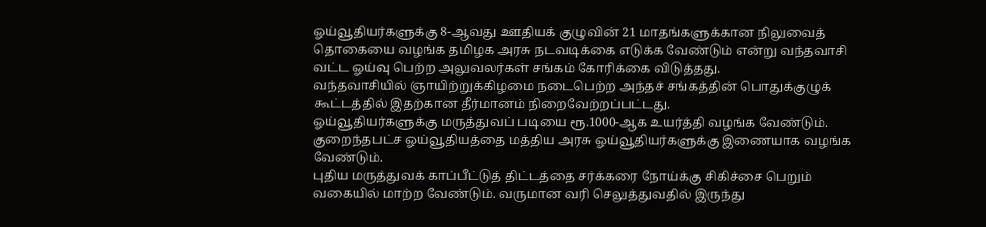ஓய்வூதியர்களுக்கு 8-ஆவது ஊதியக் குழுவின் 21 மாதங்களுக்கான நிலுவைத் தொகையை வழங்க தமிழக அரசு நடவடிக்கை எடுக்க வேண்டும் என்று வந்தவாசி வட்ட ஓய்வு பெற்ற அலுவலர்கள் சங்கம் கோரிக்கை விடுத்தது.
வந்தவாசியில் ஞாயிற்றுக்கிழமை நடைபெற்ற அந்தச் சங்கத்தின் பொதுக்குழுக் கூட்டத்தில் இதற்கான தீர்மானம் நிறைவேற்றப்பட்டது.
ஓய்வூதியர்களுக்கு மருத்துவப் படியை ரூ.1000-ஆக உயர்த்தி வழங்க வேண்டும். குறைந்தபட்ச ஓய்வூதியத்தை மத்திய அரசு ஓய்வூதியர்களுக்கு இணையாக வழங்க வேண்டும்.
புதிய மருத்துவக் காப்பீட்டுத் திட்டத்தை சர்க்கரை நோய்க்கு சிகிச்சை பெறும் வகையில் மாற்ற வேண்டும். வருமான வரி செலுத்துவதில் இருந்து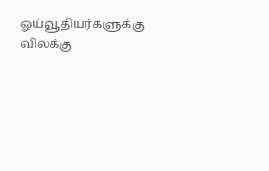ஓய்வூதியர்களுக்கு விலக்கு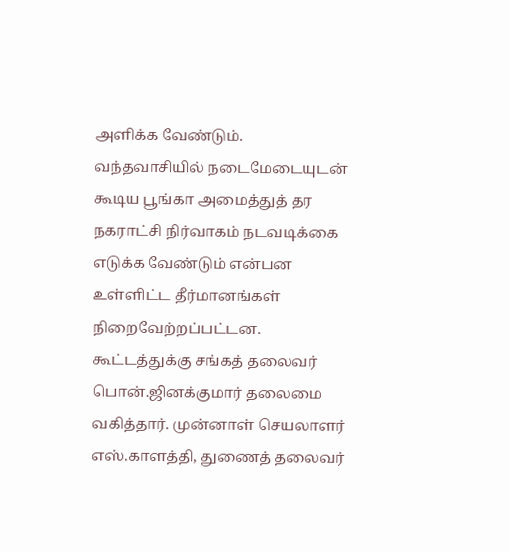அளிக்க வேண்டும்.
வந்தவாசியில் நடைமேடையுடன் கூடிய பூங்கா அமைத்துத் தர நகராட்சி நிர்வாகம் நடவடிக்கை எடுக்க வேண்டும் என்பன உள்ளிட்ட தீர்மானங்கள் நிறைவேற்றப்பட்டன.
கூட்டத்துக்கு சங்கத் தலைவர் பொன்.ஜினக்குமார் தலைமை வகித்தார். முன்னாள் செயலாளர் எஸ்.காளத்தி, துணைத் தலைவர்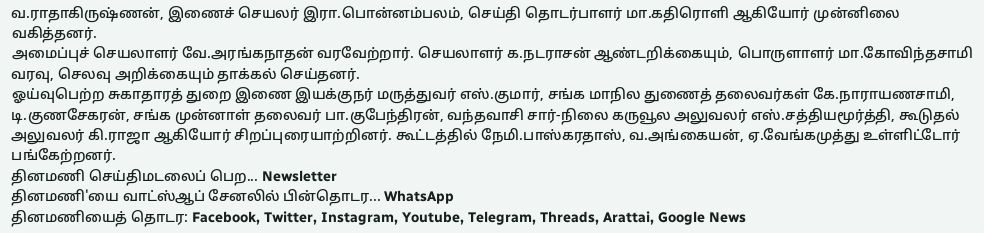வ.ராதாகிருஷ்ணன், இணைச் செயலர் இரா.பொன்னம்பலம், செய்தி தொடர்பாளர் மா.கதிரொளி ஆகியோர் முன்னிலை வகித்தனர்.
அமைப்புச் செயலாளர் வே.அரங்கநாதன் வரவேற்றார். செயலாளர் க.நடராசன் ஆண்டறிக்கையும், பொருளாளர் மா.கோவிந்தசாமி வரவு, செலவு அறிக்கையும் தாக்கல் செய்தனர்.
ஓய்வுபெற்ற சுகாதாரத் துறை இணை இயக்குநர் மருத்துவர் எஸ்.குமார், சங்க மாநில துணைத் தலைவர்கள் கே.நாராயணசாமி, டி.குணசேகரன், சங்க முன்னாள் தலைவர் பா.குபேந்திரன், வந்தவாசி சார்-நிலை கருவூல அலுவலர் எஸ்.சத்தியமூர்த்தி, கூடுதல் அலுவலர் கி.ராஜா ஆகியோர் சிறப்புரையாற்றினர். கூட்டத்தில் நேமி.பாஸ்கரதாஸ், வ.அங்கையன், ஏ.வேங்கமுத்து உள்ளிட்டோர் பங்கேற்றனர்.
தினமணி செய்திமடலைப் பெற... Newsletter
தினமணி'யை வாட்ஸ்ஆப் சேனலில் பின்தொடர... WhatsApp
தினமணியைத் தொடர: Facebook, Twitter, Instagram, Youtube, Telegram, Threads, Arattai, Google News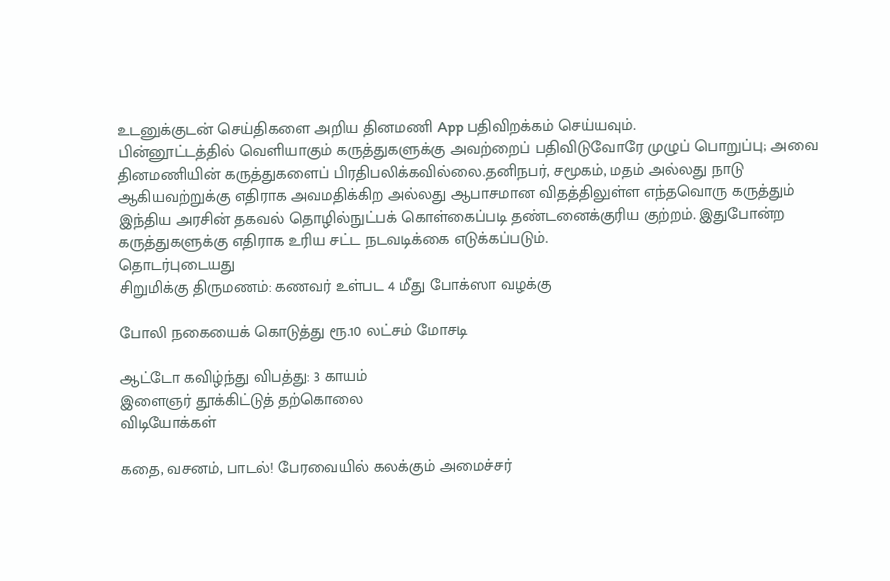உடனுக்குடன் செய்திகளை அறிய தினமணி App பதிவிறக்கம் செய்யவும்.
பின்னூட்டத்தில் வெளியாகும் கருத்துகளுக்கு அவற்றைப் பதிவிடுவோரே முழுப் பொறுப்பு; அவை தினமணியின் கருத்துகளைப் பிரதிபலிக்கவில்லை.தனிநபர், சமூகம், மதம் அல்லது நாடு ஆகியவற்றுக்கு எதிராக அவமதிக்கிற அல்லது ஆபாசமான விதத்திலுள்ள எந்தவொரு கருத்தும் இந்திய அரசின் தகவல் தொழில்நுட்பக் கொள்கைப்படி தண்டனைக்குரிய குற்றம். இதுபோன்ற கருத்துகளுக்கு எதிராக உரிய சட்ட நடவடிக்கை எடுக்கப்படும்.
தொடர்புடையது
சிறுமிக்கு திருமணம்: கணவர் உள்பட 4 மீது போக்ஸா வழக்கு

போலி நகையைக் கொடுத்து ரூ.10 லட்சம் மோசடி

ஆட்டோ கவிழ்ந்து விபத்து: 3 காயம்
இளைஞர் தூக்கிட்டுத் தற்கொலை
விடியோக்கள்

கதை, வசனம், பாடல்! பேரவையில் கலக்கும் அமைச்சர்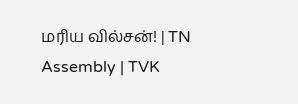மரிய வில்சன்! | TN Assembly | TVK